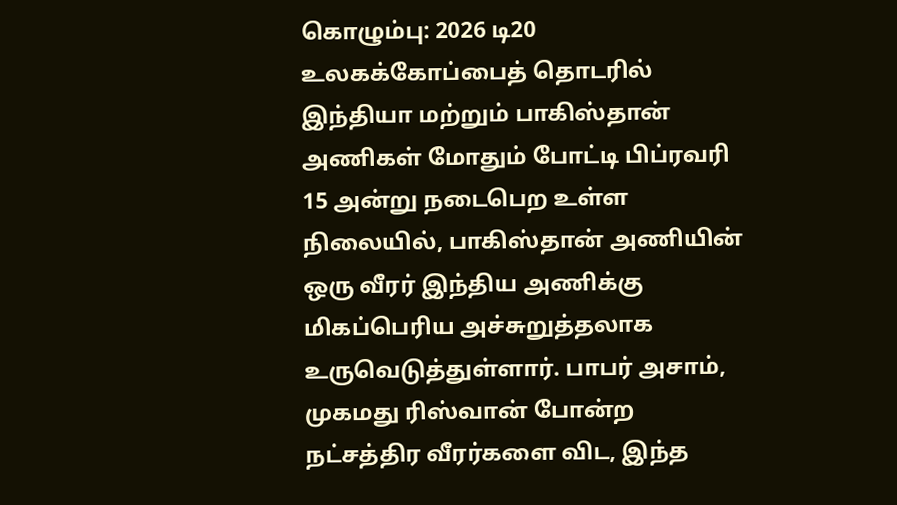கொழும்பு: 2026 டி20 உலகக்கோப்பைத் தொடரில் இந்தியா மற்றும் பாகிஸ்தான் அணிகள் மோதும் போட்டி பிப்ரவரி 15 அன்று நடைபெற உள்ள நிலையில், பாகிஸ்தான் அணியின் ஒரு வீரர் இந்திய அணிக்கு மிகப்பெரிய அச்சுறுத்தலாக உருவெடுத்துள்ளார். பாபர் அசாம், முகமது ரிஸ்வான் போன்ற நட்சத்திர வீரர்களை விட, இந்த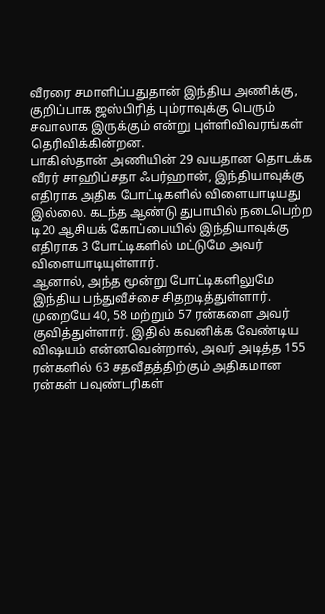வீரரை சமாளிப்பதுதான் இந்திய அணிக்கு, குறிப்பாக ஜஸ்பிரித் பும்ராவுக்கு பெரும் சவாலாக இருக்கும் என்று புள்ளிவிவரங்கள் தெரிவிக்கின்றன.
பாகிஸ்தான் அணியின் 29 வயதான தொடக்க வீரர் சாஹிப்சதா ஃபர்ஹான், இந்தியாவுக்கு எதிராக அதிக போட்டிகளில் விளையாடியது இல்லை. கடந்த ஆண்டு துபாயில் நடைபெற்ற டி20 ஆசியக் கோப்பையில் இந்தியாவுக்கு எதிராக 3 போட்டிகளில் மட்டுமே அவர் விளையாடியுள்ளார்.
ஆனால், அந்த மூன்று போட்டிகளிலுமே இந்திய பந்துவீச்சை சிதறடித்துள்ளார். முறையே 40, 58 மற்றும் 57 ரன்களை அவர் குவித்துள்ளார். இதில் கவனிக்க வேண்டிய விஷயம் என்னவென்றால், அவர் அடித்த 155 ரன்களில் 63 சதவீதத்திற்கும் அதிகமான ரன்கள் பவுண்டரிகள்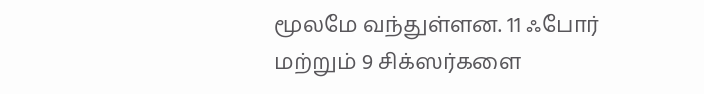மூலமே வந்துள்ளன. 11 ஃபோர் மற்றும் 9 சிக்ஸர்களை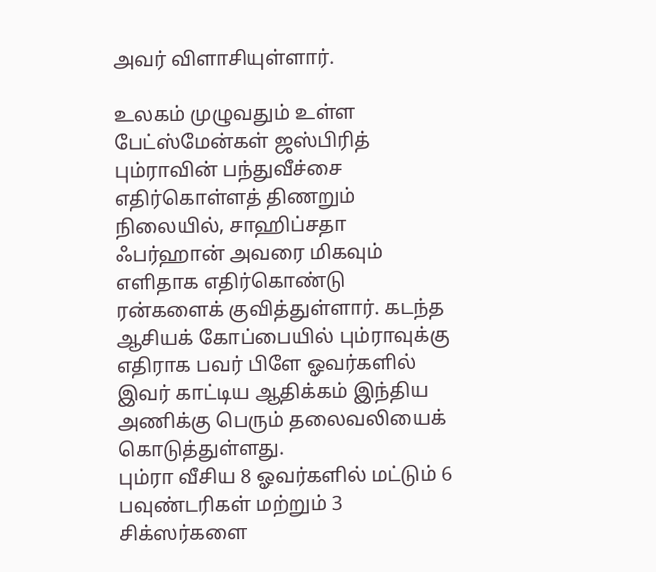அவர் விளாசியுள்ளார்.

உலகம் முழுவதும் உள்ள பேட்ஸ்மேன்கள் ஜஸ்பிரித் பும்ராவின் பந்துவீச்சை எதிர்கொள்ளத் திணறும் நிலையில், சாஹிப்சதா ஃபர்ஹான் அவரை மிகவும் எளிதாக எதிர்கொண்டு ரன்களைக் குவித்துள்ளார். கடந்த ஆசியக் கோப்பையில் பும்ராவுக்கு எதிராக பவர் பிளே ஓவர்களில் இவர் காட்டிய ஆதிக்கம் இந்திய அணிக்கு பெரும் தலைவலியைக் கொடுத்துள்ளது.
பும்ரா வீசிய 8 ஓவர்களில் மட்டும் 6 பவுண்டரிகள் மற்றும் 3 சிக்ஸர்களை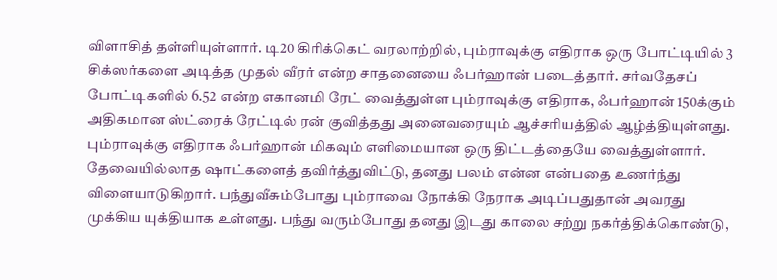விளாசித் தள்ளியுள்ளார். டி20 கிரிக்கெட் வரலாற்றில், பும்ராவுக்கு எதிராக ஒரு போட்டியில் 3 சிக்ஸர்களை அடித்த முதல் வீரர் என்ற சாதனையை ஃபர்ஹான் படைத்தார். சர்வதேசப் போட்டிகளில் 6.52 என்ற எகானமி ரேட் வைத்துள்ள பும்ராவுக்கு எதிராக, ஃபர்ஹான் 150க்கும் அதிகமான ஸ்ட்ரைக் ரேட்டில் ரன் குவித்தது அனைவரையும் ஆச்சரியத்தில் ஆழ்த்தியுள்ளது.
பும்ராவுக்கு எதிராக ஃபர்ஹான் மிகவும் எளிமையான ஒரு திட்டத்தையே வைத்துள்ளார். தேவையில்லாத ஷாட்களைத் தவிர்த்துவிட்டு, தனது பலம் என்ன என்பதை உணர்ந்து விளையாடுகிறார். பந்துவீசும்போது பும்ராவை நோக்கி நேராக அடிப்பதுதான் அவரது முக்கிய யுக்தியாக உள்ளது. பந்து வரும்போது தனது இடது காலை சற்று நகர்த்திக்கொண்டு,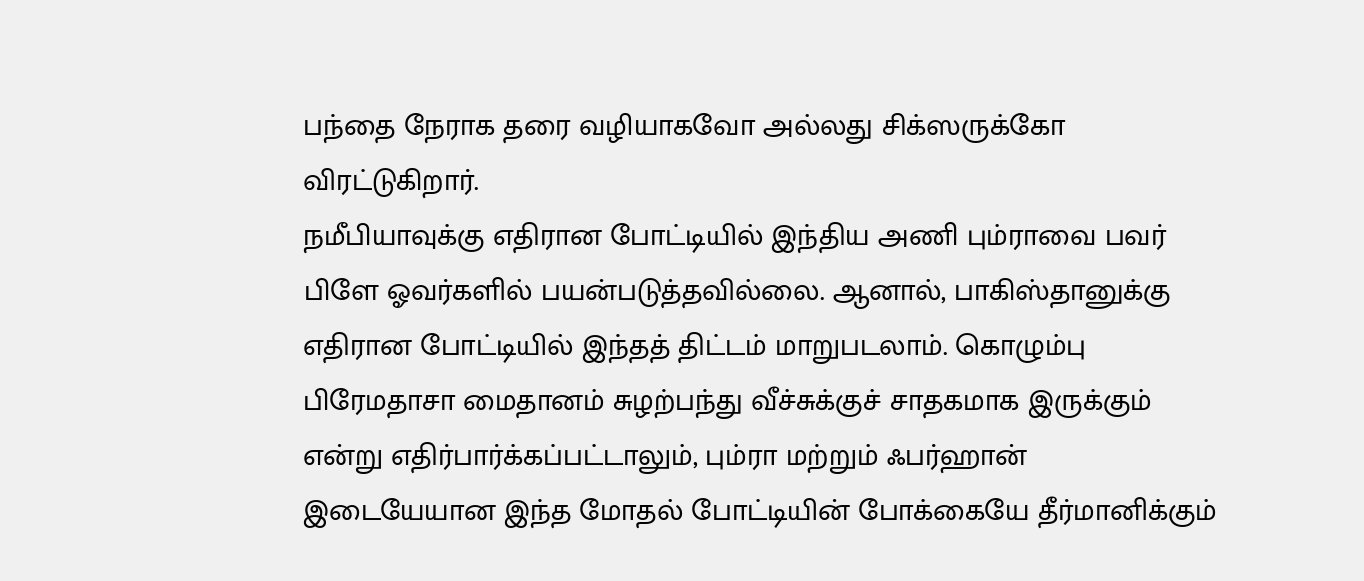பந்தை நேராக தரை வழியாகவோ அல்லது சிக்ஸருக்கோ விரட்டுகிறார்.
நமீபியாவுக்கு எதிரான போட்டியில் இந்திய அணி பும்ராவை பவர் பிளே ஓவர்களில் பயன்படுத்தவில்லை. ஆனால், பாகிஸ்தானுக்கு எதிரான போட்டியில் இந்தத் திட்டம் மாறுபடலாம். கொழும்பு பிரேமதாசா மைதானம் சுழற்பந்து வீச்சுக்குச் சாதகமாக இருக்கும் என்று எதிர்பார்க்கப்பட்டாலும், பும்ரா மற்றும் ஃபர்ஹான் இடையேயான இந்த மோதல் போட்டியின் போக்கையே தீர்மானிக்கும்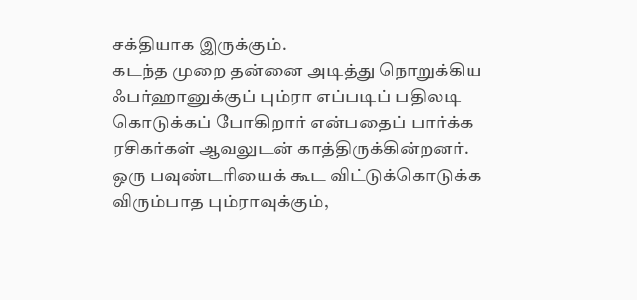சக்தியாக இருக்கும்.
கடந்த முறை தன்னை அடித்து நொறுக்கிய ஃபர்ஹானுக்குப் பும்ரா எப்படிப் பதிலடி கொடுக்கப் போகிறார் என்பதைப் பார்க்க ரசிகர்கள் ஆவலுடன் காத்திருக்கின்றனர். ஒரு பவுண்டரியைக் கூட விட்டுக்கொடுக்க விரும்பாத பும்ராவுக்கும்,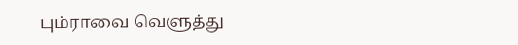பும்ராவை வெளுத்து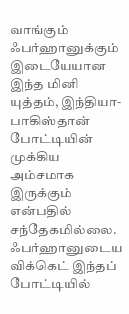வாங்கும் ஃபர்ஹானுக்கும் இடையேயான இந்த மினி யுத்தம், இந்தியா-பாகிஸ்தான் போட்டியின் முக்கிய அம்சமாக இருக்கும் என்பதில் சந்தேகமில்லை. ஃபர்ஹானுடைய விக்கெட் இந்தப் போட்டியில்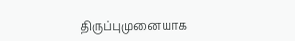திருப்புமுனையாக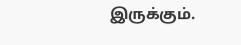இருக்கும்.